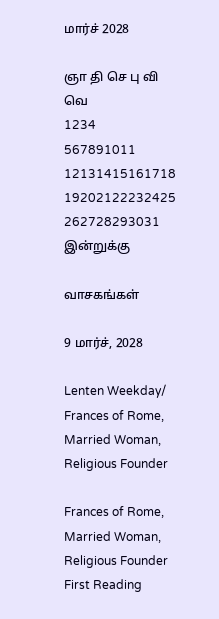மார்ச் 2028

ஞா தி செ பு வி வெ
1234
567891011
12131415161718
19202122232425
262728293031
இன்றுக்கு

வாசகங்கள்

9 மார்ச், 2028

Lenten Weekday/ Frances of Rome, Married Woman, Religious Founder

Frances of Rome, Married Woman, Religious Founder
First Reading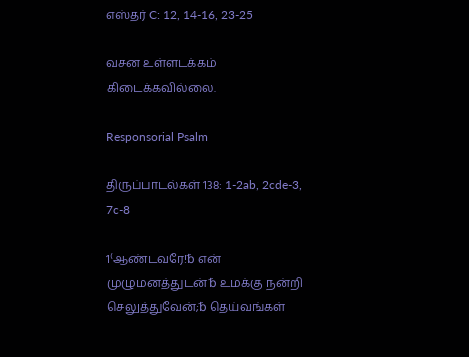எஸ்தர் C: 12, 14-16, 23-25

வசன உள்ளடக்கம் கிடைக்கவில்லை.

Responsorial Psalm

திருப்பாடல்கள் 138: 1-2ab, 2cde-3, 7c-8

1⁽ஆண்டவரே!␢ என் முழுமனத்துடன்␢ உமக்கு நன்றி செலுத்துவேன்;␢ தெய்வங்கள்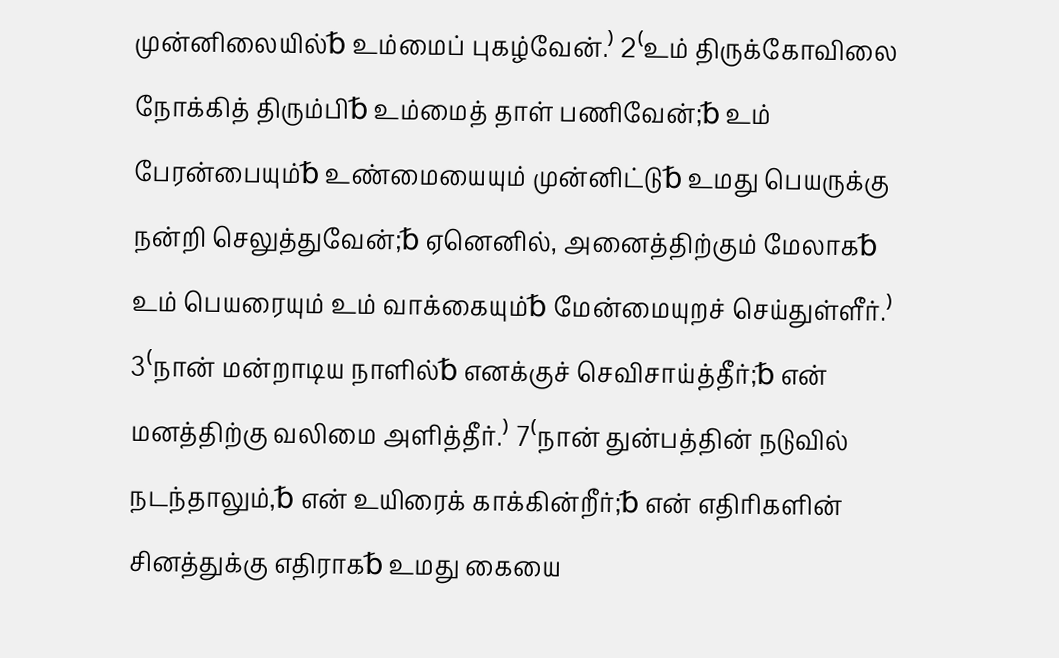முன்னிலையில்␢ உம்மைப் புகழ்வேன்.⁾ 2⁽உம் திருக்கோவிலை நோக்கித் திரும்பி␢ உம்மைத் தாள் பணிவேன்;␢ உம் பேரன்பையும்␢ உண்மையையும் முன்னிட்டு␢ உமது பெயருக்கு நன்றி செலுத்துவேன்;␢ ஏனெனில், அனைத்திற்கும் மேலாக␢ உம் பெயரையும் உம் வாக்கையும்␢ மேன்மையுறச் செய்துள்ளீர்.⁾ 3⁽நான் மன்றாடிய நாளில்␢ எனக்குச் செவிசாய்த்தீர்;␢ என் மனத்திற்கு வலிமை அளித்தீர்.⁾ 7⁽நான் துன்பத்தின் நடுவில் நடந்தாலும்,␢ என் உயிரைக் காக்கின்றீர்;␢ என் எதிரிகளின் சினத்துக்கு எதிராக␢ உமது கையை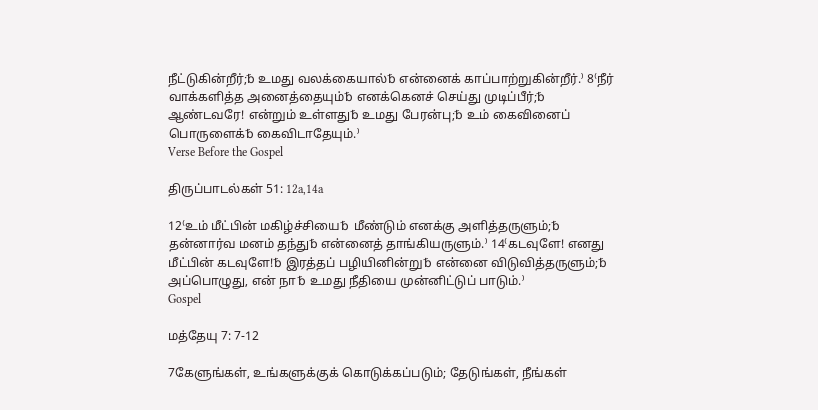நீட்டுகின்றீர்;␢ உமது வலக்கையால்␢ என்னைக் காப்பாற்றுகின்றீர்.⁾ 8⁽நீர் வாக்களித்த அனைத்தையும்␢ எனக்கெனச் செய்து முடிப்பீர்;␢ ஆண்டவரே! என்றும் உள்ளது␢ உமது பேரன்பு;␢ உம் கைவினைப் பொருளைக்␢ கைவிடாதேயும்.⁾
Verse Before the Gospel

திருப்பாடல்கள் 51: 12a,14a

12⁽உம் மீட்பின் மகிழ்ச்சியை␢ மீண்டும் எனக்கு அளித்தருளும்;␢ தன்னார்வ மனம் தந்து␢ என்னைத் தாங்கியருளும்.⁾ 14⁽கடவுளே! எனது மீட்பின் கடவுளே!␢ இரத்தப் பழியினின்று␢ என்னை விடுவித்தருளும்;␢ அப்பொழுது, என் நா␢ உமது நீதியை முன்னிட்டுப் பாடும்.⁾
Gospel

மத்தேயு 7: 7-12

7கேளுங்கள், உங்களுக்குக் கொடுக்கப்படும்; தேடுங்கள், நீங்கள்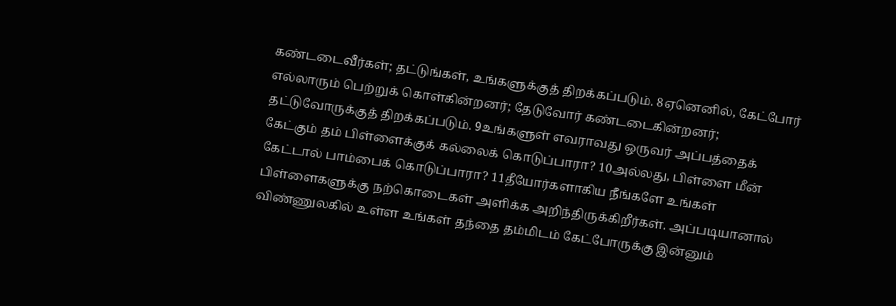கண்டடைவீர்கள்; தட்டுங்கள், உங்களுக்குத் திறக்கப்படும். 8ஏனெனில், கேட்போர் எல்லாரும் பெற்றுக் கொள்கின்றனர்; தேடுவோர் கண்டடைகின்றனர்; தட்டுவோருக்குத் திறக்கப்படும். 9உங்களுள் எவராவது ஒருவர் அப்பத்தைக் கேட்கும் தம் பிள்ளைக்குக் கல்லைக் கொடுப்பாரா? 10அல்லது, பிள்ளை மீன் கேட்டால் பாம்பைக் கொடுப்பாரா? 11தீயோர்களாகிய நீங்களே உங்கள் பிள்ளைகளுக்கு நற்கொடைகள் அளிக்க அறிந்திருக்கிறீர்கள். அப்படியானால் விண்ணுலகில் உள்ள உங்கள் தந்தை தம்மிடம் கேட்போருக்கு இன்னும்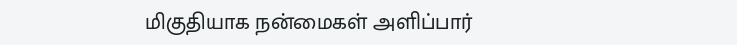மிகுதியாக நன்மைகள் அளிப்பார்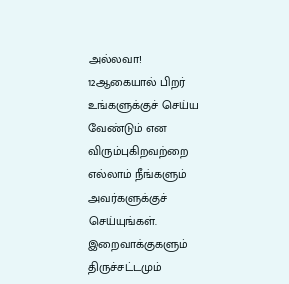அல்லவா! 12ஆகையால் பிறர் உங்களுக்குச் செய்ய வேண்டும் என விரும்புகிறவற்றை எல்லாம் நீங்களும் அவர்களுக்குச் செய்யுங்கள். இறைவாக்குகளும் திருச்சட்டமும்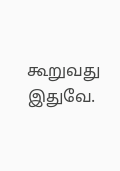கூறுவது இதுவே.